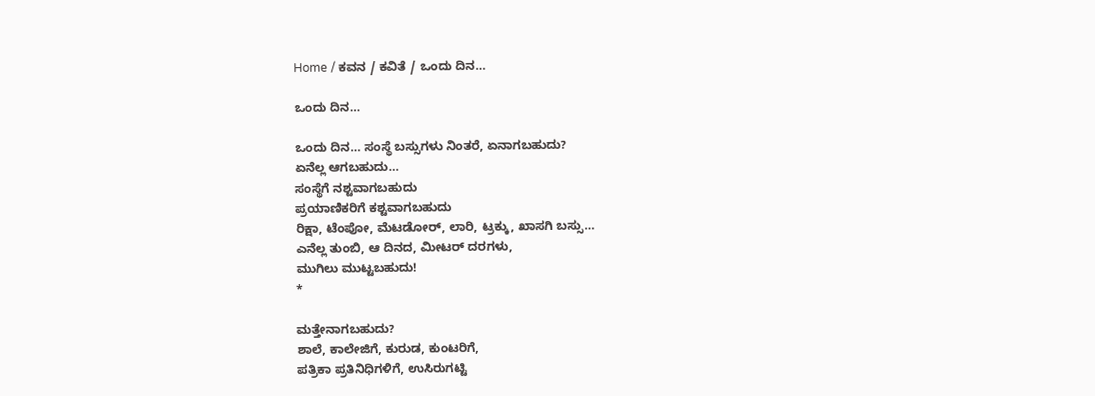Home / ಕವನ / ಕವಿತೆ / ಒಂದು ದಿನ…

ಒಂದು ದಿನ…

ಒಂದು ದಿನ… ಸಂಸ್ಥೆ ಬಸ್ಸುಗಳು ನಿಂತರೆ, ಏನಾಗಬಹುದು?
ಏನೆಲ್ಲ ಆಗಬಹುದು…
ಸಂಸ್ಥೆಗೆ ನಶ್ಟವಾಗಬಹುದು
ಪ್ರಯಾಣಿಕರಿಗೆ ಕಶ್ಟವಾಗಬಹುದು
ರಿಕ್ಷಾ, ಟೆಂಪೋ, ಮೆಟಡೋರ್‍, ಲಾರಿ, ಟ್ರಕ್ಕು, ಖಾಸಗಿ ಬಸ್ಸು…
ಎನೆಲ್ಲ ತುಂಬಿ, ಆ ದಿನದ, ಮೀಟರ್‍ ದರಗಳು,
ಮುಗಿಲು ಮುಟ್ಟಬಹುದು!
*

ಮತ್ತೇನಾಗಬಹುದು?
ಶಾಲೆ, ಕಾಲೇಜಿಗೆ, ಕುರುಡ, ಕುಂಟರಿಗೆ,
ಪತ್ರಿಕಾ ಪ್ರತಿನಿಧಿಗಳಿಗೆ, ಉಸಿರುಗಟ್ಟಿ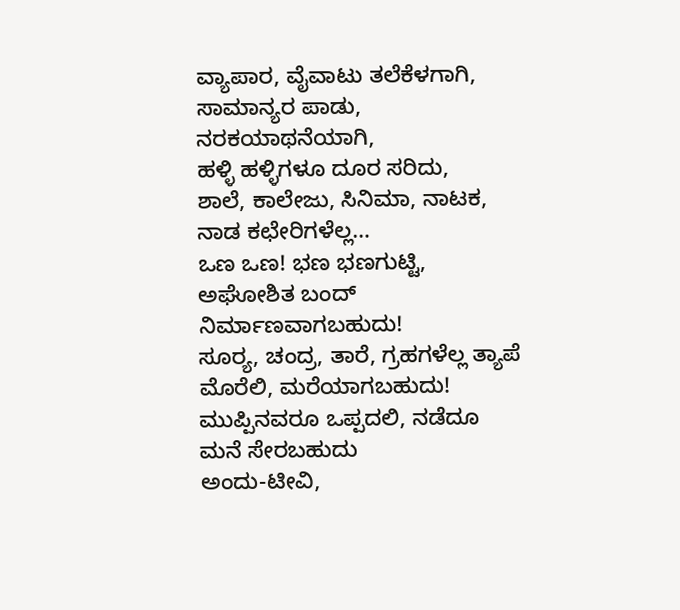ವ್ಯಾಪಾರ, ವೈವಾಟು ತಲೆಕೆಳಗಾಗಿ,
ಸಾಮಾನ್ಯರ ಪಾಡು, ನರಕಯಾಥನೆಯಾಗಿ,
ಹಳ್ಳಿ ಹಳ್ಳಿಗಳೂ ದೂರ ಸರಿದು,
ಶಾಲೆ, ಕಾಲೇಜು, ಸಿನಿಮಾ, ನಾಟಕ, ನಾಡ ಕಛೇರಿಗಳೆಲ್ಲ…
ಒಣ ಒಣ! ಭಣ ಭಣಗುಟ್ಟಿ,
ಅಘೋಶಿತ ಬಂದ್ ನಿರ್ಮಾಣವಾಗಬಹುದು!
ಸೂರ್‍ಯ, ಚಂದ್ರ, ತಾರೆ, ಗ್ರಹಗಳೆಲ್ಲ ತ್ಯಾಪೆ ಮೊರೆಲಿ, ಮರೆಯಾಗಬಹುದು!
ಮುಪ್ಪಿನವರೂ ಒಪ್ಪದಲಿ, ನಡೆದೂ ಮನೆ ಸೇರಬಹುದು
ಅಂದು-ಟೀವಿ,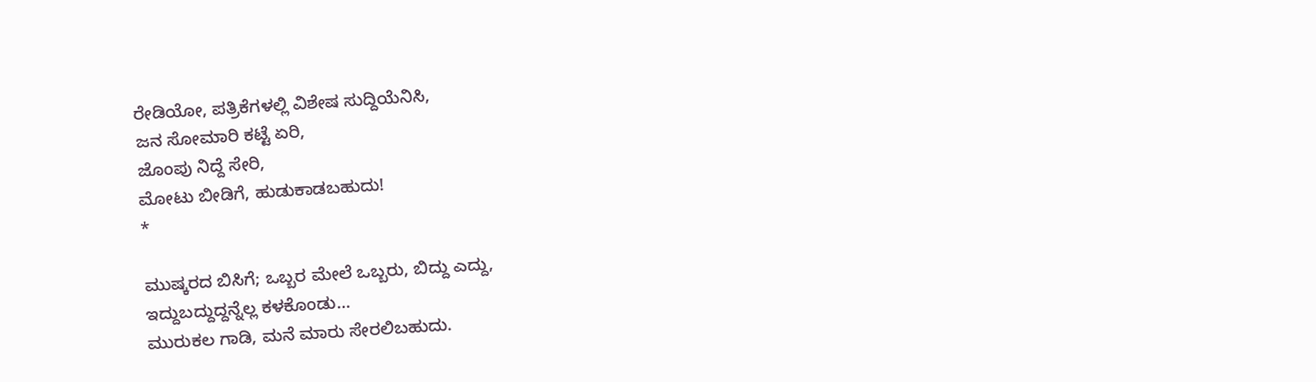ರೇಡಿಯೋ, ಪತ್ರಿಕೆಗಳಲ್ಲಿ ವಿಶೇಷ ಸುದ್ದಿಯೆನಿಸಿ,
ಜನ ಸೋಮಾರಿ ಕಟ್ಟೆ ಏರಿ,
ಜೊಂಪು ನಿದ್ದೆ ಸೇರಿ,
ಮೋಟು ಬೀಡಿಗೆ, ಹುಡುಕಾಡಬಹುದು!
*

ಮುಷ್ಕರದ ಬಿಸಿಗೆ; ಒಬ್ಬರ ಮೇಲೆ ಒಬ್ಬರು, ಬಿದ್ದು ಎದ್ದು,
ಇದ್ದುಬದ್ದುದ್ದನ್ನೆಲ್ಲ ಕಳಕೊಂಡು…
ಮುರುಕಲ ಗಾಡಿ, ಮನೆ ಮಾರು ಸೇರಲಿಬಹುದು.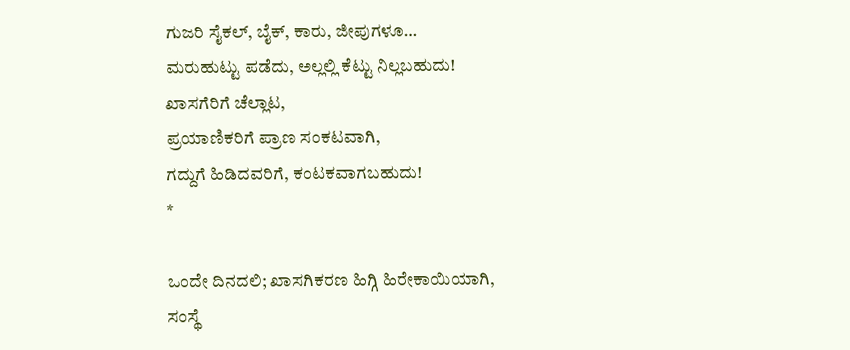ಗುಜರಿ ಸೈಕಲ್, ಬೈಕ್, ಕಾರು, ಜೀಪುಗಳೂ…
ಮರುಹುಟ್ಟು ಪಡೆದು, ಅಲ್ಲಲ್ಲಿ ಕೆಟ್ಟು ನಿಲ್ಲಬಹುದು!
ಖಾಸಗೆರಿಗೆ ಚೆಲ್ಲಾಟ,
ಪ್ರಯಾಣಿಕರಿಗೆ ಪ್ರಾಣ ಸಂಕಟವಾಗಿ,
ಗದ್ದುಗೆ ಹಿಡಿದವರಿಗೆ, ಕಂಟಕವಾಗಬಹುದು!
*

ಒಂದೇ ದಿನದಲಿ; ಖಾಸಗಿಕರಣ ಹಿಗ್ಗಿ ಹಿರೇಕಾಯಿಯಾಗಿ,
ಸಂಸ್ಥೆ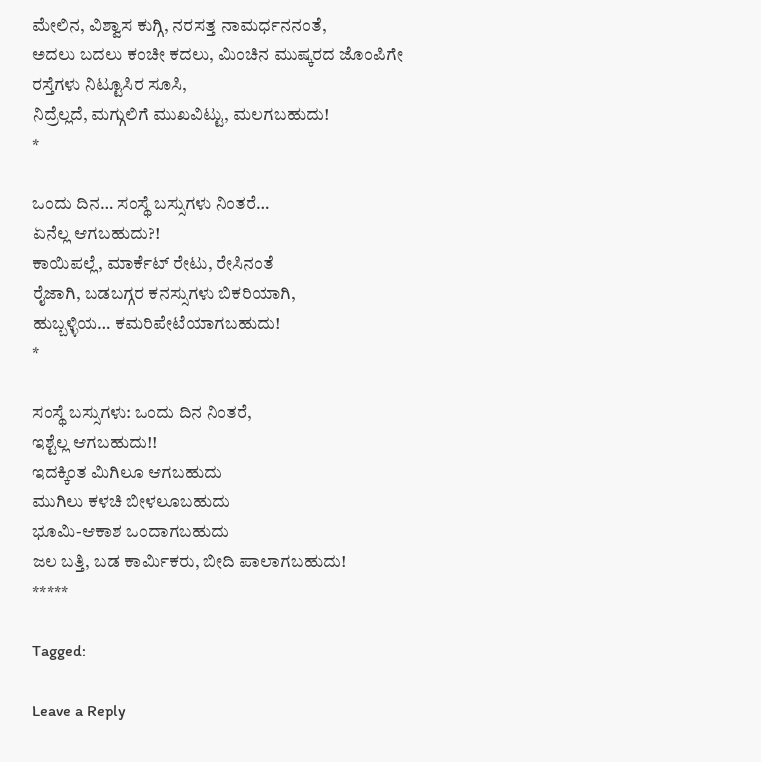ಮೇಲಿನ, ವಿಶ್ವಾಸ ಕುಗ್ಗಿ, ನರಸತ್ತ ನಾಮರ್ಧನನಂತೆ,
ಅದಲು ಬದಲು ಕಂಚೀ ಕದಲು, ಮಿಂಚಿನ ಮುಷ್ಕರದ ಜೊಂಪಿಗೇ
ರಸ್ತೆಗಳು ನಿಟ್ಟೂಸಿರ ಸೂಸಿ,
ನಿದ್ರೆಲ್ಲದೆ, ಮಗ್ಗುಲಿಗೆ ಮುಖವಿಟ್ಟು, ಮಲಗಬಹುದು!
*

ಒಂದು ದಿನ… ಸಂಸ್ಥೆ ಬಸ್ಸುಗಳು ನಿಂತರೆ…
ಏನೆಲ್ಲ ಆಗಬಹುದು?!
ಕಾಯಿಪಲ್ಲೆ, ಮಾರ್ಕೆಟ್ ರೇಟು, ರೇಸಿನಂತೆ
ರೈಜಾಗಿ, ಬಡಬಗ್ಗರ ಕನಸ್ಸುಗಳು ಬಿಕರಿಯಾಗಿ,
ಹುಬ್ಬಳ್ಳಿಯ… ಕಮರಿಪೇಟೆಯಾಗಬಹುದು!
*

ಸಂಸ್ಥೆ ಬಸ್ಸುಗಳು: ಒಂದು ದಿನ ನಿಂತರೆ,
ಇಶ್ಟೆಲ್ಲ ಆಗಬಹುದು!!
ಇದಕ್ಕಿಂತ ಮಿಗಿಲೂ ಆಗಬಹುದು
ಮುಗಿಲು ಕಳಚಿ ಬೀಳಲೂಬಹುದು
ಭೂಮಿ-ಆಕಾಶ ಒಂದಾಗಬಹುದು
ಜಲ ಬತ್ತಿ, ಬಡ ಕಾರ್ಮಿಕರು, ಬೀದಿ ಪಾಲಾಗಬಹುದು!
*****

Tagged:

Leave a Reply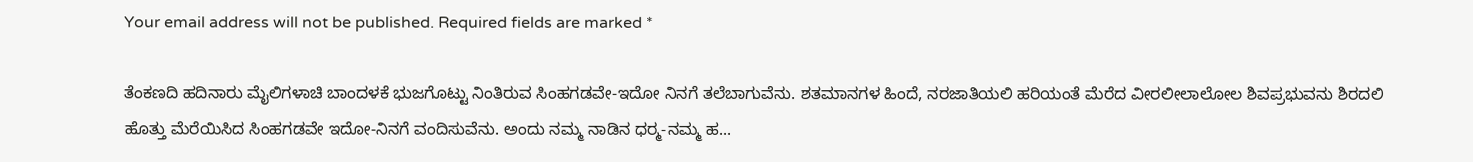Your email address will not be published. Required fields are marked *

ತೆಂಕಣದಿ ಹದಿನಾರು ಮೈಲಿಗಳಾಚಿ ಬಾಂದಳಕೆ ಭುಜಗೊಟ್ಟು ನಿಂತಿರುವ ಸಿಂಹಗಡವೇ-ಇದೋ ನಿನಗೆ ತಲೆಬಾಗುವೆನು. ಶತಮಾನಗಳ ಹಿಂದೆ, ನರಜಾತಿಯಲಿ ಹರಿಯಂತೆ ಮೆರೆದ ವೀರಲೀಲಾಲೋಲ ಶಿವಪ್ರಭುವನು ಶಿರದಲಿ ಹೊತ್ತು ಮೆರೆಯಿಸಿದ ಸಿಂಹಗಡವೇ ಇದೋ-ನಿನಗೆ ವಂದಿಸುವೆನು. ಅಂದು ನಮ್ಮ ನಾಡಿನ ಧರ್‍ಮ-ನಮ್ಮ ಹ...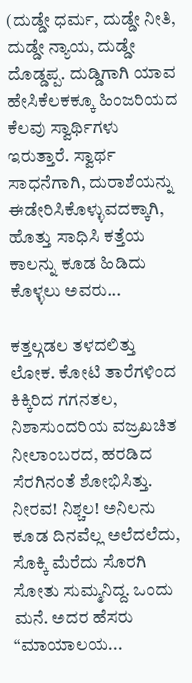(ದುಡ್ಡೇ ಧರ್ಮ, ದುಡ್ಡೇ ನೀತಿ, ದುಡ್ಡೇ ನ್ಯಾಯ, ದುಡ್ಡೇ ದೊಡ್ಡಪ್ಪ. ದುಡ್ಡಿಗಾಗಿ ಯಾವ ಹೇಸಿಕೆಲಕಕ್ಕೂ ಹಿಂಜರಿಯದ ಕೆಲವು ಸ್ವಾರ್ಥಿಗಳು ಇರುತ್ತಾರೆ. ಸ್ವಾರ್ಥ ಸಾಧನೆಗಾಗಿ, ದುರಾಶೆಯನ್ನು ಈಡೇರಿಸಿಕೊಳ್ಳುವದಕ್ಕಾಗಿ, ಹೊತ್ತು ಸಾಧಿಸಿ ಕತ್ತೆಯ ಕಾಲನ್ನು ಕೂಡ ಹಿಡಿದು ಕೊಳ್ಳಲು ಅವರು...

ಕತ್ತಲ್ಗಡಲ ತಳದಲಿತ್ತು ಲೋಕ. ಕೋಟಿ ತಾರೆಗಳಿಂದ ಕಿಕ್ಕಿರಿದ ಗಗನತಲ, ನಿಶಾಸುಂದರಿಯ ವಜ್ರಖಚಿತ ನೀಲಾಂಬರದ, ಹರಡಿದ ಸೆರಗಿನಂತೆ ಶೋಭಿಸಿತ್ತು. ನೀರವ! ನಿಶ್ಚಲ! ಅನಿಲನು ಕೂಡ ದಿನವೆಲ್ಲ ಅಲೆದಲೆದು, ಸೊಕ್ಕಿ ಮೆರೆದು ಸೊರಗಿ ಸೋತು ಸುಮ್ಮನಿದ್ದ. ಒಂದು ಮನೆ. ಅದರ ಹೆಸರು “ಮಾಯಾಲಯ...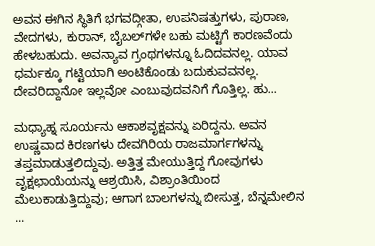ಅವನ ಈಗಿನ ಸ್ಥಿತಿಗೆ ಭಗವದ್ಗೀತಾ, ಉಪನಿಷತ್ತುಗಳು, ಪುರಾಣ, ವೇದಗಳು, ಕುರಾನ್, ಬೈಬಲ್‌ಗಳೇ ಬಹು ಮಟ್ಟಿಗೆ ಕಾರಣವೆಂದು ಹೇಳಬಹುದು. ಅವನ್ಯಾವ ಗ್ರಂಥಗಳನ್ನೂ ಓದಿದವನಲ್ಲ. ಯಾವ ಧರ್ಮಕ್ಕೂ ಗಟ್ಟಿಯಾಗಿ ಅಂಟಿಕೊಂಡು ಬದುಕುವವನಲ್ಲ. ದೇವರಿದ್ದಾನೋ ಇಲ್ಲವೋ ಎಂಬುವುದವನಿಗೆ ಗೊತ್ತಿಲ್ಲ. ಹು...

ಮಧ್ಯಾಹ್ನ ಸೂರ್ಯನು ಆಕಾಶವೃಕ್ಷವನ್ನು ಏರಿದ್ದನು. ಅವನ ಉಷ್ಣವಾದ ಕಿರಣಗಳು ದೇವಗಿರಿಯ ರಾಜಮಾರ್ಗಗಳನ್ನು ತಪ್ತಮಾಡುತ್ತಲಿದ್ದುವು. ಅತ್ತಿತ್ತ ಮೇಯುತ್ತಿದ್ದ ಗೋವುಗಳು ವೃಕ್ಷಛಾಯೆಯನ್ನು ಆಶ್ರಯಿಸಿ, ವಿಶ್ರಾಂತಿಯಿಂದ ಮೆಲುಕಾಡುತ್ತಿದ್ದುವು; ಆಗಾಗ ಬಾಲಗಳನ್ನು ಬೀಸುತ್ತ, ಬೆನ್ನಮೇಲಿನ ...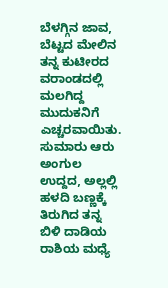ಬೆಳಗ್ಗಿನ ಜಾವ, ಬೆಟ್ಟದ ಮೇಲಿನ ತನ್ನ ಕುಟೀರದ ವರಾಂಡದಲ್ಲಿ ಮಲಗಿದ್ದ ಮುದುಕನಿಗೆ ಎಚ್ಚರವಾಯಿತು. ಸುಮಾರು ಆರು ಅಂಗುಲ ಉದ್ದದ, ಅಲ್ಲಲ್ಲಿ ಹಳದಿ ಬಣ್ಣಕ್ಕೆ ತಿರುಗಿದ ತನ್ನ ಬಿಳಿ ದಾಡಿಯ ರಾಶಿಯ ಮಧ್ಯೆ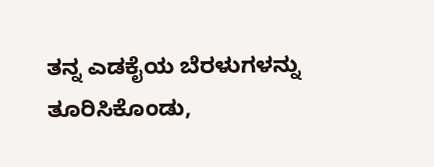ತನ್ನ ಎಡಕೈಯ ಬೆರಳುಗಳನ್ನು ತೂರಿಸಿಕೊಂಡು,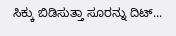ಸಿಕ್ಕು ಬಿಡಿಸುತ್ತಾ ಸೂರನ್ನು ದಿಟ್...